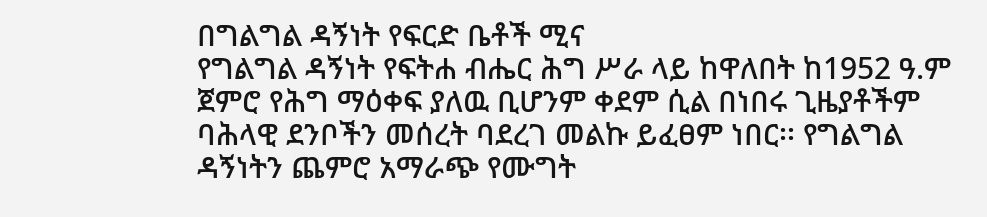በግልግል ዳኝነት የፍርድ ቤቶች ሚና
የግልግል ዳኝነት የፍትሐ ብሔር ሕግ ሥራ ላይ ከዋለበት ከ1952 ዓ.ም ጀምሮ የሕግ ማዕቀፍ ያለዉ ቢሆንም ቀደም ሲል በነበሩ ጊዜያቶችም ባሕላዊ ደንቦችን መሰረት ባደረገ መልኩ ይፈፀም ነበር፡፡ የግልግል ዳኝነትን ጨምሮ አማራጭ የሙግት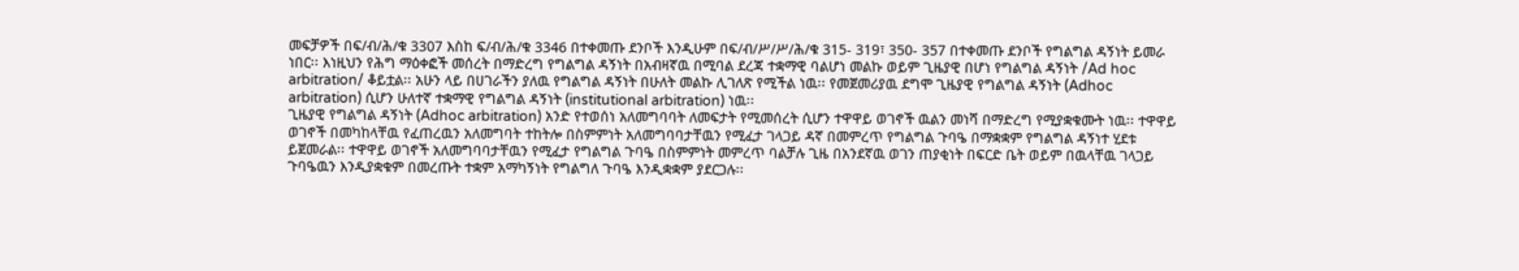መፍቻዎች በፍ/ብ/ሕ/ቁ 3307 እስከ ፍ/ብ/ሕ/ቁ 3346 በተቀመጡ ደንቦች እንዲሁም በፍ/ብ/ሥ/ሥ/ሕ/ቁ 315- 319፣ 350- 357 በተቀመጡ ደንቦች የግልግል ዳኝነት ይመራ ነበር፡፡ እነዚህን የሕግ ማዕቀፎች መሰረት በማድረግ የግልግል ዳኝነት በአብዛኛዉ በሚባል ደረጃ ተቋማዊ ባልሆነ መልኩ ወይም ጊዜያዊ በሆነ የግልግል ዳኝነት /Ad hoc arbitration/ ቆይቷል፡፡ አሁን ላይ በሀገራችን ያለዉ የግልግል ዳኝነት በሁለት መልኩ ሊገለጽ የሚችል ነዉ፡፡ የመጀመሪያዉ ደግሞ ጊዜያዊ የግልግል ዳኝነት (Adhoc arbitration) ሲሆን ሁለተኛ ተቋማዊ የግልግል ዳኝነት (institutional arbitration) ነዉ፡፡
ጊዜያዊ የግልግል ዳኝነት (Adhoc arbitration) አንድ የተወሰነ አለመግባባት ለመፍታት የሚመሰረት ሲሆን ተዋዋይ ወገኖች ዉልን መነሻ በማድረግ የሚያቋቁሙት ነዉ፡፡ ተዋዋይ ወገኖች በመካከላቸዉ የፈጠረዉን አለመግባት ተከትሎ በስምምነት አለመግባባታቸዉን የሚፈታ ገላጋይ ዳኛ በመምረጥ የግልግል ጉባዔ በማቋቋም የግልግል ዳኝነተ ሂደቱ ይጀመራል፡፡ ተዋዋይ ወገኖች አለመግባባታቸዉን የሚፈታ የግልግል ጉባዔ በስምምነት መምረጥ ባልቻሉ ጊዜ በአንደኛዉ ወገን ጠያቂነት በፍርድ ቤት ወይም በዉላቸዉ ገላጋይ ጉባዔዉን እንዲያቋቁም በመረጡት ተቋም አማካኝነት የግልግለ ጉባዔ እንዲቋቋም ያደርጋሉ፡፡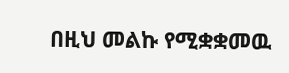በዚህ መልኩ የሚቋቋመዉ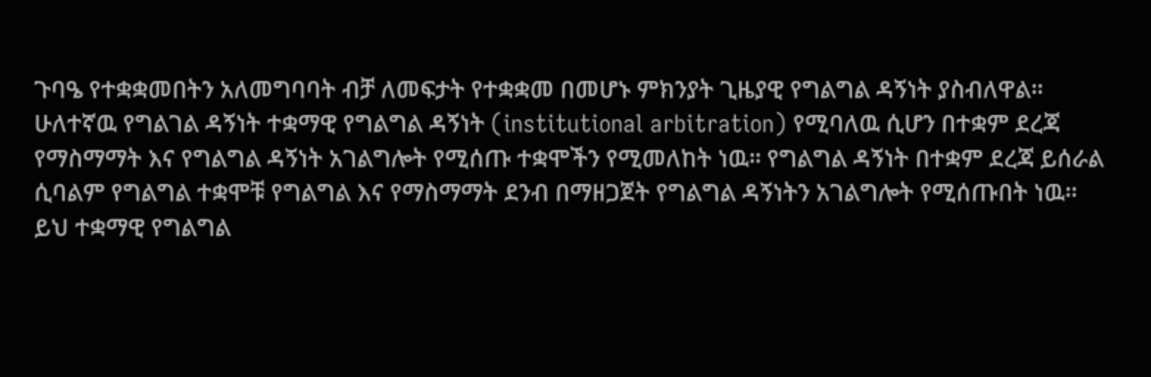ጉባዔ የተቋቋመበትን አለመግባባት ብቻ ለመፍታት የተቋቋመ በመሆኑ ምክንያት ጊዜያዊ የግልግል ዳኝነት ያስብለዋል፡፡
ሁለተኛዉ የግልገል ዳኝነት ተቋማዊ የግልግል ዳኝነት (institutional arbitration) የሚባለዉ ሲሆን በተቋም ደረጃ የማስማማት እና የግልግል ዳኝነት አገልግሎት የሚሰጡ ተቋሞችን የሚመለከት ነዉ፡፡ የግልግል ዳኝነት በተቋም ደረጃ ይሰራል ሲባልም የግልግል ተቋሞቹ የግልግል እና የማስማማት ደንብ በማዘጋጀት የግልግል ዳኝነትን አገልግሎት የሚሰጡበት ነዉ፡፡ ይህ ተቋማዊ የግልግል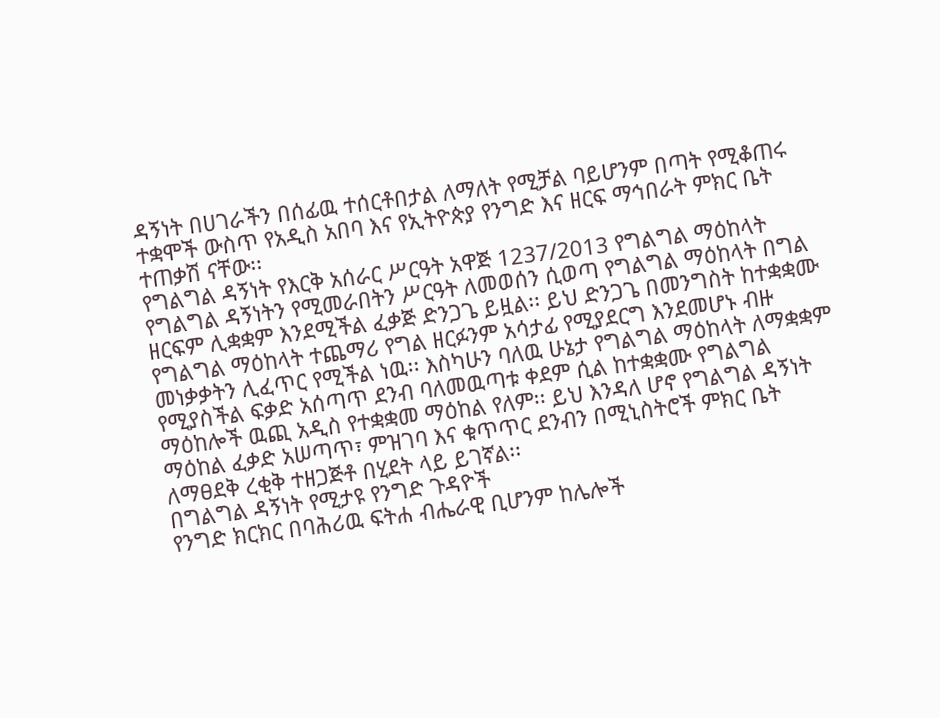ዳኝነት በሀገራችን በሰፊዉ ተሰርቶበታል ለማለት የሚቻል ባይሆንም በጣት የሚቆጠሩ ተቋሞች ውስጥ የአዲስ አበባ እና የኢትዮጵያ የንግድ እና ዘርፍ ማኅበራት ምክር ቤት ተጠቃሽ ናቸው፡፡
የግልግል ዳኝነት የእርቅ አሰራር ሥርዓት አዋጅ 1237/2013 የግልግል ማዕከላት የግልግል ዳኝነትን የሚመራበትን ሥርዓት ለመወሰን ሲወጣ የግልግል ማዕከላት በግል ዘርፍም ሊቋቋም እንደሚችል ፈቃጅ ድንጋጌ ይዟል፡፡ ይህ ድንጋጌ በመንግስት ከተቋቋሙ የግልግል ማዕከላት ተጨማሪ የግል ዘርፉንም አሳታፊ የሚያደርግ እንደመሆኑ ብዙ መነቃቃትን ሊፈጥር የሚችል ነዉ፡፡ እስካሁን ባለዉ ሁኔታ የግልግል ማዕከላት ለማቋቋም የሚያስችል ፍቃድ አሰጣጥ ደንብ ባለመዉጣቱ ቀደም ሲል ከተቋቋሙ የግልግል ማዕከሎች ዉጪ አዲስ የተቋቋመ ማዕከል የለም፡፡ ይህ እንዳለ ሆኖ የግልግል ዳኝነት ማዕከል ፈቃድ አሠጣጥ፣ ምዝገባ እና ቁጥጥር ደንብን በሚኒስትሮች ምክር ቤት ለማፀደቅ ረቂቅ ተዘጋጅቶ በሂደት ላይ ይገኛል፡፡
በግልግል ዳኝነት የሚታዩ የንግድ ጉዳዮች
የንግድ ክርክር በባሕሪዉ ፍትሐ ብሔራዊ ቢሆንም ከሌሎች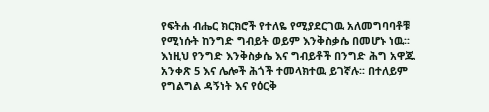የፍትሐ ብሔር ክርክሮች የተለዬ የሚያደርገዉ አለመግባባቶቹ የሚነሱት ከንግድ ግብይት ወይም እንቅስቃሴ በመሆኑ ነዉ፡፡ እነዚህ የንግድ እንቅስቃሴ እና ግብይቶች በንግድ ሕግ አዋጁ አንቀጽ 5 እና ሌሎች ሕጎች ተመላክተዉ ይገኛሉ፡፡ በተለይም የግልግል ዳኝነት እና የዕርቅ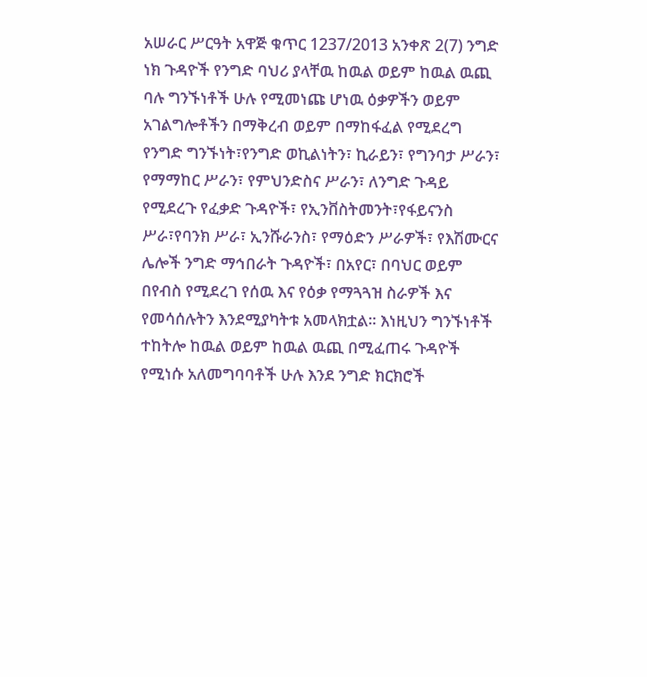አሠራር ሥርዓት አዋጅ ቁጥር 1237/2013 አንቀጽ 2(7) ንግድ ነክ ጉዳዮች የንግድ ባህሪ ያላቸዉ ከዉል ወይም ከዉል ዉጪ ባሉ ግንኙነቶች ሁሉ የሚመነጩ ሆነዉ ዕቃዎችን ወይም አገልግሎቶችን በማቅረብ ወይም በማከፋፈል የሚደረግ የንግድ ግንኙነት፣የንግድ ወኪልነትን፣ ኪራይን፣ የግንባታ ሥራን፣ የማማከር ሥራን፣ የምህንድስና ሥራን፣ ለንግድ ጉዳይ የሚደረጉ የፈቃድ ጉዳዮች፣ የኢንቨስትመንት፣የፋይናንስ ሥራ፣የባንክ ሥራ፣ ኢንሹራንስ፣ የማዕድን ሥራዎች፣ የእሽሙርና ሌሎች ንግድ ማኅበራት ጉዳዮች፣ በአየር፣ በባህር ወይም በየብስ የሚደረገ የሰዉ እና የዕቃ የማጓጓዝ ስራዎች እና የመሳሰሉትን እንደሚያካትቱ አመላክቷል፡፡ እነዚህን ግንኙነቶች ተከትሎ ከዉል ወይም ከዉል ዉጪ በሚፈጠሩ ጉዳዮች የሚነሱ አለመግባባቶች ሁሉ እንደ ንግድ ክርክሮች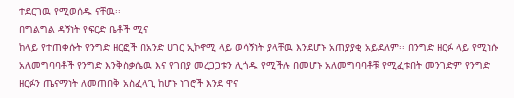ተደርገዉ የሚወሰዱ ናቸዉ፡፡
በግልግል ዳኝነት የፍርድ ቤቶች ሚና
ከላይ የተጠቀሱት የንግድ ዘርፎች በአንድ ሀገር ኢኮኖሚ ላይ ወሳኝነት ያላቸዉ እንደሆኑ አጠያያቂ አይደለም፡፡ በንግድ ዘርፉ ላይ የሚነሱ አለመግባባቶች የንግድ እንቅስቃሴዉ እና የገበያ መረጋጋቱን ሊጎዱ የሚችሉ በመሆኑ አለመግባባቶቹ የሚፈቱበት መንገድም የንግድ ዘርፉን ጤናማነት ለመጠበቅ አስፈላጊ ከሆኑ ነገሮች እንደ ዋና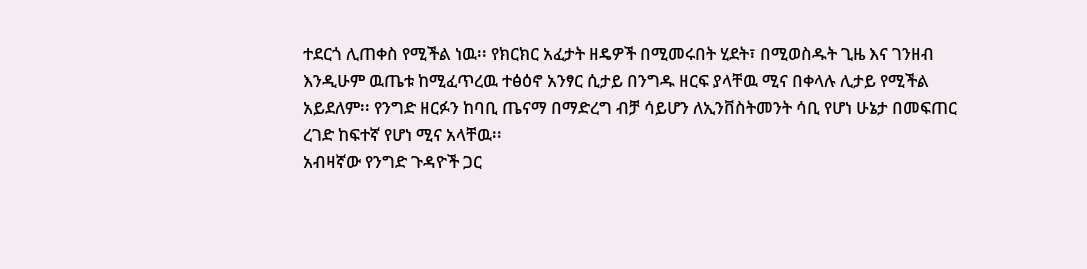ተደርጎ ሊጠቀስ የሚችል ነዉ፡፡ የክርክር አፈታት ዘዴዎች በሚመሩበት ሂደት፣ በሚወስዱት ጊዜ እና ገንዘብ እንዲሁም ዉጤቱ ከሚፈጥረዉ ተፅዕኖ አንፃር ሲታይ በንግዱ ዘርፍ ያላቸዉ ሚና በቀላሉ ሊታይ የሚችል አይደለም፡፡ የንግድ ዘርፉን ከባቢ ጤናማ በማድረግ ብቻ ሳይሆን ለኢንቨስትመንት ሳቢ የሆነ ሁኔታ በመፍጠር ረገድ ከፍተኛ የሆነ ሚና አላቸዉ፡፡
አብዛኛው የንግድ ጉዳዮች ጋር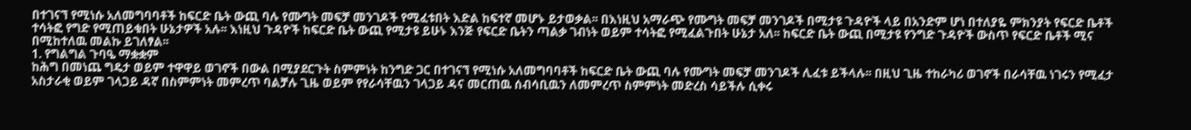በተገናኘ የሚነሱ አለመግባባቶች ከፍርድ ቤት ውጪ ባሉ የሙግት መፍቻ መንገዶች የሚፈቱበት እድል ከፍተኛ መሆኑ ይታወቃል፡፡ በእነዚህ አማራጭ የሙግት መፍቻ መንገዶች በሚታዩ ጉዳዮች ላይ በአንድም ሆነ በተለያዬ ምክንያት የፍርድ ቤቶች ተሳትፎ የግድ የሚጠይቁበት ሁኔታዎች አሉ፡፡ እነዚህ ጉዳዮች ከፍርድ ቤት ውጪ የሚታዩ ይሁኑ እንጅ የፍርድ ቤትን ጣልቃ ገብነት ወይም ተሳትፎ የሚፈልጉበት ሁኔታ አለ፡፡ ከፍርድ ቤት ውጪ በሚታዩ የንግድ ጉዳዮች ውስጥ የፍርድ ቤቶች ሚና በሚከተለዉ መልኩ ይገለፃል፡፡
1. የግልግል ጉባዔ ማቋቋም
ከሕግ በመነጨ ግዴታ ወይም ተዋዋይ ወገኖች በውል በሚያደርጉት ስምምነት ከንግድ ጋር በተገናኘ የሚነሱ አለመግባባቶች ከፍርድ ቤት ውጪ ባሉ የሙግት መፍቻ መንገዶች ሊፈቱ ይችላሉ፡፡ በዚህ ጊዜ ተከራካሪ ወገኖች በራሳቸዉ ነገሩን የሚፈታ አስታራቂ ወይም ገላጋይ ዳኛ በስምምነት መምረጥ ባልቻሉ ጊዜ ወይም የየራሳቸዉን ገላጋይ ዳና መርጠዉ ሰብሳቢዉን ለመምረጥ ስምምነት መድረስ ሳይችሉ ሲቀሩ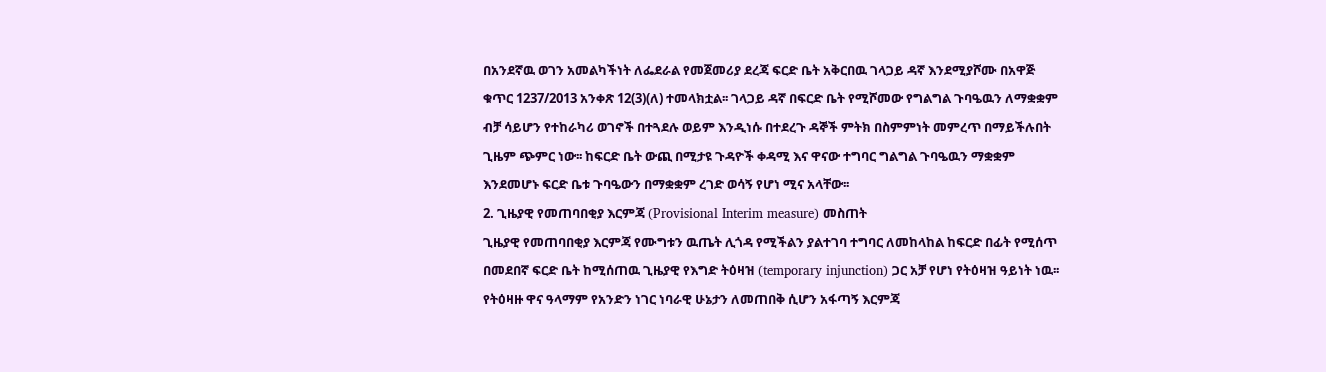በአንደኛዉ ወገን አመልካችነት ለፌደራል የመጀመሪያ ደረጃ ፍርድ ቤት አቅርበዉ ገላጋይ ዳኛ እንደሚያሾሙ በአዋጅ ቁጥር 1237/2013 አንቀጽ 12(3)(ለ) ተመላክቷል፡፡ ገላጋይ ዳኛ በፍርድ ቤት የሚሾመው የግልግል ጉባዔዉን ለማቋቋም ብቻ ሳይሆን የተከራካሪ ወገኖች በተጓደሉ ወይም እንዲነሱ በተደረጉ ዳኞች ምትክ በስምምነት መምረጥ በማይችሉበት ጊዜም ጭምር ነው፡፡ ከፍርድ ቤት ውጪ በሚታዩ ጉዳዮች ቀዳሚ እና ዋናው ተግባር ግልግል ጉባዔዉን ማቋቋም እንደመሆኑ ፍርድ ቤቱ ጉባዔውን በማቋቋም ረገድ ወሳኝ የሆነ ሚና አላቸው፡፡
2. ጊዜያዊ የመጠባበቂያ እርምጃ (Provisional Interim measure) መስጠት
ጊዜያዊ የመጠባበቂያ እርምጃ የሙግቱን ዉጤት ሊጎዳ የሚችልን ያልተገባ ተግባር ለመከላከል ከፍርድ በፊት የሚሰጥ በመደበኛ ፍርድ ቤት ከሚሰጠዉ ጊዜያዊ የእግድ ትዕዛዝ (temporary injunction) ጋር አቻ የሆነ የትዕዛዝ ዓይነት ነዉ፡፡ የትዕዛዙ ዋና ዓላማም የአንድን ነገር ነባራዊ ሁኔታን ለመጠበቅ ሲሆን አፋጣኝ እርምጃ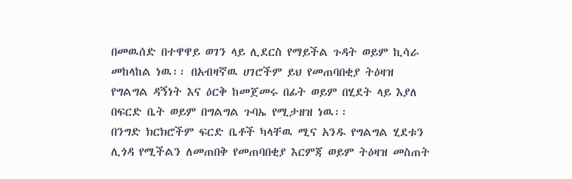በመዉሰድ በተዋዋይ ወገን ላይ ሊደርስ የማይችል ጉዳት ወይም ኪሳራ መከላከል ነዉ፡፡ በአብዛኛዉ ሀገሮችም ይህ የመጠባበቂያ ትዕዛዝ የግልግል ዳኝነት እና ዕርቅ ከመጀመሩ በፊት ወይም በሂደት ላይ እያለ በፍርድ ቤት ወይም በግልግል ጉባኤ የሚታዘዝ ነዉ፡፡
በንግድ ክርክሮችም ፍርድ ቤቶች ካላቸዉ ሚና አንዱ የግልግል ሂደቱን ሊጎዳ የሚችልን ለመጠበቅ የመጠባበቂያ እርምጃ ወይም ትዕዛዝ መስጠት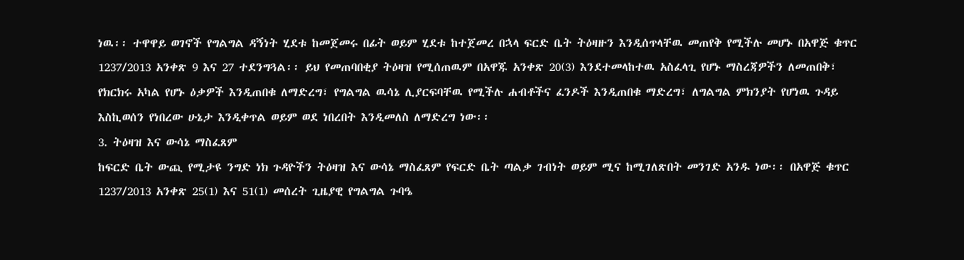ነዉ፡፡ ተዋዋይ ወገኖች የግልግል ዳኝነት ሂደቱ ከመጀመሩ በፊት ወይም ሂደቱ ከተጀመረ በኋላ ፍርድ ቤት ትዕዛዙን እንዲሰጥላቸዉ መጠየቅ የሚችሉ መሆኑ በአዋጅ ቁጥር 1237/2013 አንቀጽ 9 እና 27 ተደንግጓል፡፡ ይህ የመጠባበቂያ ትዕዛዝ የሚሰጠዉም በአዋጁ አንቀጽ 20(3) እንደተመላከተዉ አስፈላጊ የሆኑ ማስረጃዎችን ለመጠበቅ፣ የክርክሩ አካል የሆኑ ዕቃዎች እንዲጠበቁ ለማድረግ፣ የግልግል ዉሳኔ ሊያርፍባቸዉ የሚችሉ ሐብቶችና ፈንዶች እንዲጠበቁ ማድረግ፣ ለግልግል ምክንያት የሆነዉ ጉዳይ እስኪወሰን የነበረው ሁኔታ እንዲቀጥል ወይም ወደ ነበረበት እንዲመለስ ለማድረግ ነው፡፡
3. ትዕዛዝ እና ውሳኔ ማስፈጸም
ከፍርድ ቤት ውጪ የሚታዩ ንግድ ነክ ጉዳዮችን ትዕዛዝ እና ውሳኔ ማስፈጸም የፍርድ ቤት ጣልቃ ገብነት ወይም ሚና ከሚገለጽበት መንገድ አንዱ ነው፡፡ በአዋጅ ቁጥር 1237/2013 አንቀጽ 25(1) እና 51(1) መሰረት ጊዜያዊ የግልግል ጉባዔ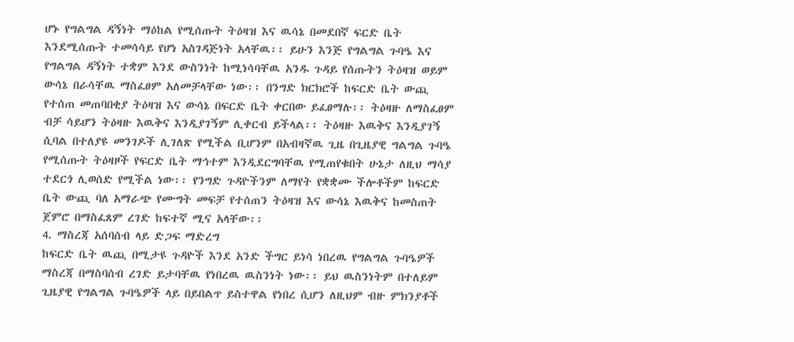ሆኑ የግልግል ዳኝነት ማዕከል የሚሰጡት ትዕዛዝ እና ዉሳኔ በመደበኛ ፍርድ ቤት እንደሚሰጡት ተመሳሳይ የሆነ አስገዳጅነት አላቸዉ፡፡ ይሁን እንጅ የግልግል ጉባዔ እና የግልግል ዳኝነት ተቋም እንደ ውስንነት ከሚነሳባቸዉ አንዱ ጉዳይ የሰጡትን ትዕዛዝ ወይም ውሳኔ በራሳቸዉ ማስፈፀም አለመቻላቸው ነው፡፡ በንግድ ክርክሮች ከፍርድ ቤት ውጪ የተሰጠ መጠባበቂያ ትዕዛዝ እና ውሳኔ በፍርድ ቤት ቀርበው ይፈፀማሉ፡፡ ትዕዛዙ ለማስፈፀም ብቻ ሳይሆን ትዕዛዙ እዉቅና እንዲያገኝም ሊቀርብ ይችላል፡፡ ትዕዛዙ እዉቅና እንዲያገኝ ሲባል በተለያዩ መንገዶች ሊገለጽ የሚችል ቢሆንም በአብዛኛዉ ጊዜ በጊዜያዊ ግልግል ጉባዔ የሚሰጡት ትዕዛዞች የፍርድ ቤት ማኅተም እንዲደርግባቸዉ የሚጠየቁበት ሁኔታ ለዚህ ማሳያ ተደርጎ ሊወሰድ የሚችል ነው፡፡ የንግድ ጉዳዮችንም ለማየት የቋቋሙ ችሎቶችም ከፍርድ ቤት ውጪ ባለ አማራጭ የሙግት መፍቻ የተሰጠን ትዕዛዝ እና ውሳኔ እዉቅና ከመስጠት ጀምሮ በማስፈጸም ረገድ ከፍተኛ ሚና አላቸው፡፡
4. ማስረጃ አሰባሰብ ላይ ድጋፍ ማድረግ
ከፍርድ ቤት ዉጪ በሚታዩ ጉዳዮች እንደ አንድ ችግር ይነሳ ነበረዉ የግልግል ጉባዔዎች ማስረጃ በማስባሰብ ረገድ ይታባቸዉ የነበረዉ ዉስንነት ነው፡፡ ይህ ዉስንነትም በተለይም ጊዜያዊ የግልግል ጉባዔዎች ላይ በይበልጥ ይስተዋል የነበረ ሲሆን ለዚህም ብዙ ምክንያቶች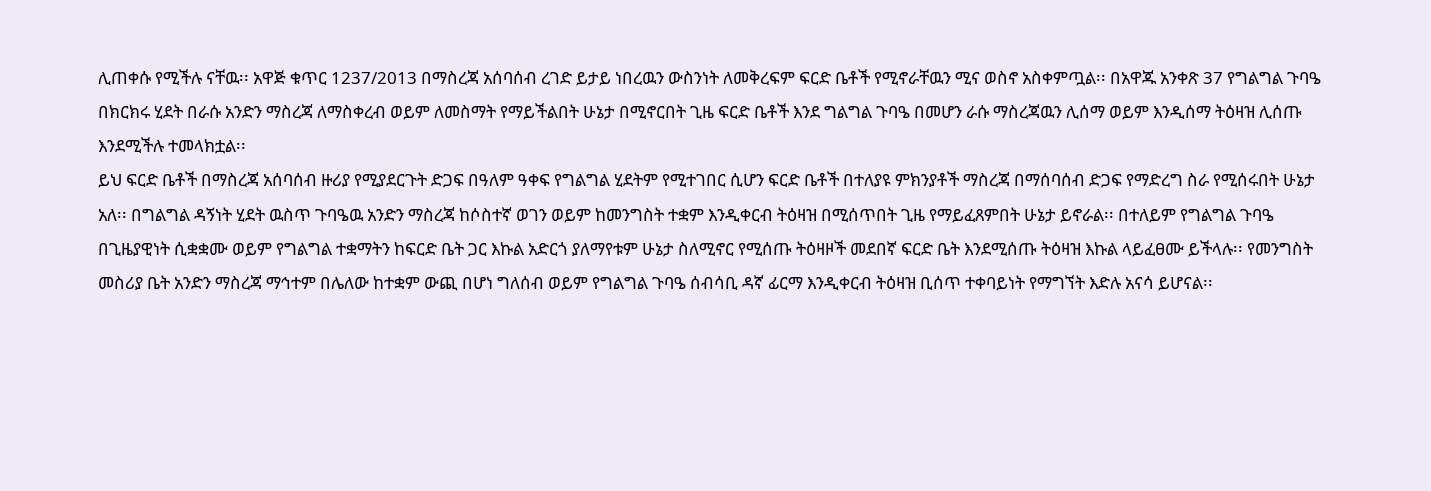ሊጠቀሱ የሚችሉ ናቸዉ፡፡ አዋጅ ቁጥር 1237/2013 በማስረጃ አሰባሰብ ረገድ ይታይ ነበረዉን ውስንነት ለመቅረፍም ፍርድ ቤቶች የሚኖራቸዉን ሚና ወስኖ አስቀምጧል፡፡ በአዋጁ አንቀጽ 37 የግልግል ጉባዔ በክርክሩ ሂደት በራሱ አንድን ማስረጃ ለማስቀረብ ወይም ለመስማት የማይችልበት ሁኔታ በሚኖርበት ጊዜ ፍርድ ቤቶች እንደ ግልግል ጉባዔ በመሆን ራሱ ማስረጃዉን ሊሰማ ወይም እንዲሰማ ትዕዛዝ ሊሰጡ እንደሚችሉ ተመላክቷል፡፡
ይህ ፍርድ ቤቶች በማስረጃ አሰባሰብ ዙሪያ የሚያደርጉት ድጋፍ በዓለም ዓቀፍ የግልግል ሂደትም የሚተገበር ሲሆን ፍርድ ቤቶች በተለያዩ ምክንያቶች ማስረጃ በማሰባሰብ ድጋፍ የማድረግ ስራ የሚሰሩበት ሁኔታ አለ፡፡ በግልግል ዳኝነት ሂደት ዉስጥ ጉባዔዉ አንድን ማስረጃ ከሶስተኛ ወገን ወይም ከመንግስት ተቋም እንዲቀርብ ትዕዛዝ በሚሰጥበት ጊዜ የማይፈጸምበት ሁኔታ ይኖራል፡፡ በተለይም የግልግል ጉባዔ በጊዜያዊነት ሲቋቋሙ ወይም የግልግል ተቋማትን ከፍርድ ቤት ጋር እኩል አድርጎ ያለማየቱም ሁኔታ ስለሚኖር የሚሰጡ ትዕዛዞች መደበኛ ፍርድ ቤት እንደሚሰጡ ትዕዛዝ እኩል ላይፈፀሙ ይችላሉ፡፡ የመንግስት መስሪያ ቤት አንድን ማስረጃ ማኅተም በሌለው ከተቋም ውጪ በሆነ ግለሰብ ወይም የግልግል ጉባዔ ሰብሳቢ ዳኛ ፊርማ እንዲቀርብ ትዕዛዝ ቢሰጥ ተቀባይነት የማግኘት እድሉ አናሳ ይሆናል፡፡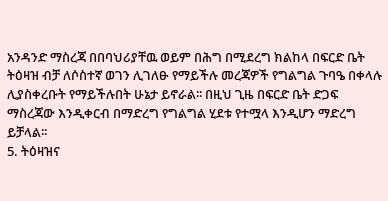አንዳንድ ማስረጃ በበባህሪያቸዉ ወይም በሕግ በሚደረግ ክልከላ በፍርድ ቤት ትዕዛዝ ብቻ ለሶስተኛ ወገን ሊገለፁ የማይችሉ መረጃዎች የግልግል ጉባዔ በቀላሉ ሊያስቀረቡት የማይችሉበት ሁኔታ ይኖራል፡፡ በዚህ ጊዜ በፍርድ ቤት ድጋፍ ማስረጃው እንዲቀርብ በማድረግ የግልግል ሂደቱ የተሟላ እንዲሆን ማድረግ ይቻላል፡፡
5. ትዕዛዝና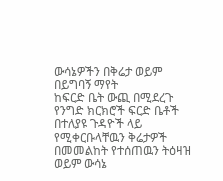ውሳኔዎችን በቅሬታ ወይም በይግባኝ ማየት
ከፍርድ ቤት ውጪ በሚደረጉ የንግድ ክርክሮች ፍርድ ቤቶች በተለያዩ ጉዳዮች ላይ የሚቀርቡላቸዉን ቅሬታዎች በመመልከት የተሰጠዉን ትዕዛዝ ወይም ውሳኔ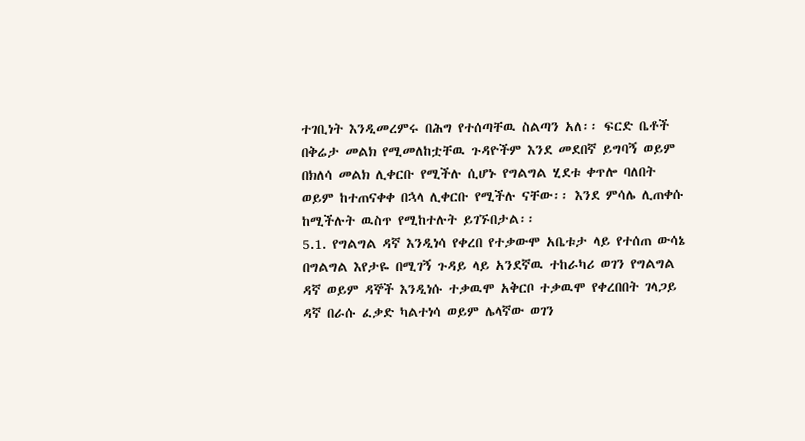ተገቢነት እንዲመረምሩ በሕግ የተሰጣቸዉ ስልጣን አለ፡፡ ፍርድ ቤቶች በቅሬታ መልክ የሚመለከቷቸዉ ጉዳዮችም እንደ መደበኛ ይግባኝ ወይም በክለሳ መልክ ሊቀርቡ የሚችሉ ሲሆኑ የግልግል ሂደቱ ቀጥሎ ባለበት ወይም ከተጠናቀቀ በኋላ ሊቀርቡ የሚችሉ ናቸው፡፡ እንደ ምሳሌ ሊጠቀሱ ከሚችሉት ዉስጥ የሚከተሉት ይገኙበታል፡፡
5.1. የግልግል ዳኛ እንዲነሳ የቀረበ የተቃውሞ አቤቱታ ላይ የተሰጠ ውሳኔ
በግልግል እየታዬ በሚገኝ ጉዳይ ላይ አንደኛዉ ተከራካሪ ወገን የግልግል ዳኛ ወይም ዳኞች እንዲነሱ ተቃዉሞ አቅርቦ ተቃዉሞ የቀረበበት ገላጋይ ዳኛ በራሱ ፈቃድ ካልተነሳ ወይም ሌላኛው ወገን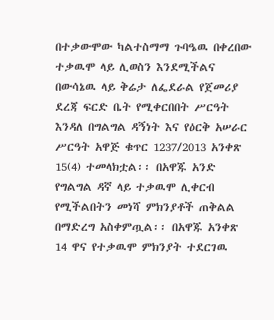በተቃውሞው ካልተስማማ ጉባዔዉ በቀረበው ተቃዉሞ ላይ ሊወስን እንደሚችልና በውሳኔዉ ላይ ቅሬታ ለፌደራል የጀመሪያ ደረጃ ፍርድ ቤት የሚቀርበበት ሥርዓት እንዳለ በግልግል ዳኝነት እና የዕርቅ አሠራር ሥርዓት አዋጅ ቁጥር 1237/2013 አንቀጽ 15(4) ተመላክቷል፡፡ በአዋጁ አንድ የግልግል ዳኛ ላይ ተቃዉሞ ሊቀርብ የሚችልበትን መነሻ ምክንያቶች ጠቅልል በማድረግ አስቀምጧል፡፡ በአዋጁ አንቀጽ 14 ዋና የተቃዉሞ ምክንያት ተደርገዉ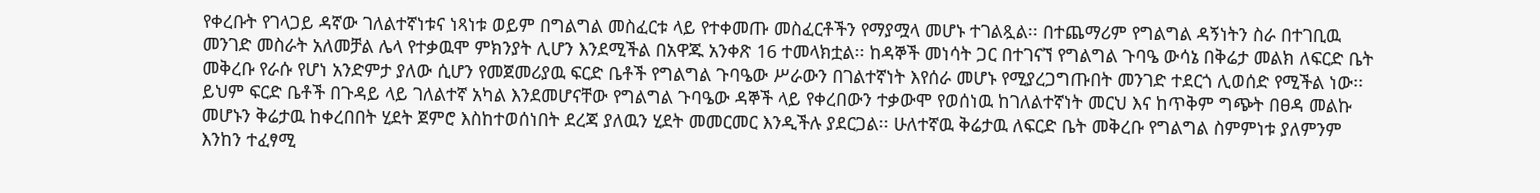የቀረቡት የገላጋይ ዳኛው ገለልተኛነቱና ነጻነቱ ወይም በግልግል መስፈርቱ ላይ የተቀመጡ መስፈርቶችን የማያሟላ መሆኑ ተገልጿል፡፡ በተጨማሪም የግልግል ዳኝነትን ስራ በተገቢዉ መንገድ መስራት አለመቻል ሌላ የተቃዉሞ ምክንያት ሊሆን እንደሚችል በአዋጁ አንቀጽ 16 ተመላክቷል፡፡ ከዳኞች መነሳት ጋር በተገናኘ የግልግል ጉባዔ ውሳኔ በቅሬታ መልክ ለፍርድ ቤት መቅረቡ የራሱ የሆነ አንድምታ ያለው ሲሆን የመጀመሪያዉ ፍርድ ቤቶች የግልግል ጉባዔው ሥራውን በገልተኛነት እየሰራ መሆኑ የሚያረጋግጡበት መንገድ ተደርጎ ሊወሰድ የሚችል ነው፡፡ ይህም ፍርድ ቤቶች በጉዳይ ላይ ገለልተኛ አካል እንደመሆናቸው የግልግል ጉባዔው ዳኞች ላይ የቀረበውን ተቃውሞ የወሰነዉ ከገለልተኛነት መርህ እና ከጥቅም ግጭት በፀዳ መልኩ መሆኑን ቅሬታዉ ከቀረበበት ሂደት ጀምሮ እስከተወሰነበት ደረጃ ያለዉን ሂደት መመርመር እንዲችሉ ያደርጋል፡፡ ሁለተኛዉ ቅሬታዉ ለፍርድ ቤት መቅረቡ የግልግል ስምምነቱ ያለምንም እንከን ተፈፃሚ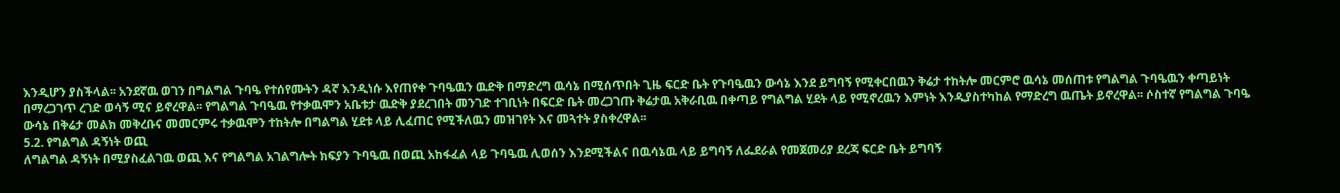እንዲሆን ያስችላል፡፡ አንደኛዉ ወገን በግልግል ጉባዔ የተሰየሙትን ዳኛ እንዲነሱ እየጠየቀ ጉባዔዉን ዉድቅ በማድረግ ዉሳኔ በሚሰጥበት ጊዜ ፍርድ ቤት የጉባዔዉን ውሳኔ እንደ ይግባኝ የሚቀርበዉን ቅሬታ ተከትሎ መርምሮ ዉሳኔ መሰጠቱ የግልግል ጉባዔዉን ቀጣይነት በማረጋገጥ ረገድ ወሳኝ ሚና ይኖረዋል፡፡ የግልግል ጉባዔዉ የተቃዉሞን አቤቱታ ዉድቅ ያደረገበት መንገድ ተገቢነት በፍርድ ቤት መረጋገጡ ቅሬታዉ አቅራቢዉ በቀጣይ የግልግል ሂደት ላይ የሚኖረዉን እምነት እንዲያስተካከል የማድረግ ዉጤት ይኖረዋል፡፡ ሶስተኛ የግልግል ጉባዔ ውሳኔ በቅሬታ መልክ መቅረቡና መመርምሩ ተቃዉሞን ተከትሎ በግልግል ሂደቱ ላይ ሊፈጠር የሚችለዉን መዝገየት እና መጓተት ያስቀረዋል፡፡
5.2. የግልግል ዳኝነት ወጪ
ለግልግል ዳኝነት በሚያስፈልገዉ ወጪ እና የግልግል አገልግሎት ክፍያን ጉባዔዉ በወጪ አከፋፈል ላይ ጉባዔዉ ሊወሰን እንደሚችልና በዉሳኔዉ ላይ ይግባኝ ለፌደራል የመጀመሪያ ደረጃ ፍርድ ቤት ይግባኝ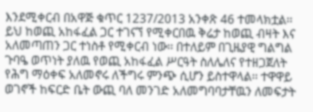እንደሚቀርብ በአዋጅ ቁጥር 1237/2013 አንቀጽ 46 ተመላክቷል፡፡ ይህ ከወጪ አከፋፈል ጋር ተገናኘ የሚቀርበዉ ቅሬታ ከወጪ ብዛት እና አለመጣጠን ጋር ተነስቶ የሚቀርብ ነው፡፡ በተለይም በጊዜያዊ ግልግል ጉባዔ ወጥነት ያለዉ የወጪ አከፋፈል ሥርዓት ስለሌለና የተዘጋጀለት የሕግ ማዕቀፍ አለመኖሩ ለችግሩ ምንጭ ሲሆን ይስተዋላል፡፡ ተዋዋይ ወገኖች ከፍርድ ቤት ውጪ ባለ መንገድ አለመግባባታቸዉን ለመፍታት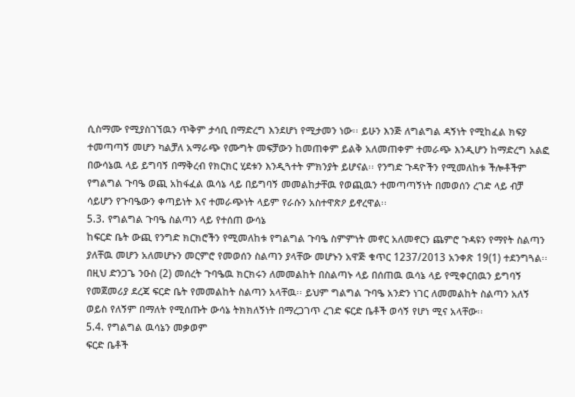ሲስማሙ የሚያስገኘዉን ጥቅም ታሳቢ በማድረግ እንደሆነ የሚታመን ነው፡፡ ይሁን እንጅ ለግልግል ዳኝነት የሚከፈል ክፍያ ተመጣጣኝ መሆን ካልቻለ አማራጭ የሙግት መፍቻውን ከመጠቀም ይልቅ አለመጠቀም ተመራጭ እንዲሆን ከማድረግ አልፎ በውሳኔዉ ላይ ይግባኝ በማቅረብ የክርክር ሂደቱን እንዲጓተት ምክንያት ይሆናል፡፡ የንግድ ጉዳዮችን የሚመለከቱ ችሎቶችም የግልግል ጉባዔ ወጪ አከፋፈል ዉሳኔ ላይ በይግባኝ መመልከታቸዉ የወጪዉን ተመጣጣኝነት በመወሰን ረገድ ላይ ብቻ ሳይሆን የጉባዔውን ቀጣይነት እና ተመራጭነት ላይም የራሱን አስተዋጽዖ ይኖረዋል፡፡
5.3. የግልግል ጉባዔ ስልጣን ላይ የተሰጠ ውሳኔ
ከፍርድ ቤት ውጪ የንግድ ክርክሮችን የሚመለከቱ የግልግል ጉባዔ ስምምነት መኖር አለመኖርን ጨምሮ ጉዳዩን የማየት ስልጣን ያለቸዉ መሆን አለመሆኑን መርምሮ የመወሰን ስልጣን ያላቸው መሆኑን አዋጅ ቁጥር 1237/2013 አንቀጽ 19(1) ተደንግጓል፡፡ በዚህ ድንጋጌ ንዑስ (2) መሰረት ጉባዔዉ ክርክሩን ለመመልከት በስልጣኑ ላይ በሰጠዉ ዉሳኔ ላይ የሚቀርበዉን ይግባኝ የመጀመሪያ ደረጃ ፍርድ ቤት የመመልከት ስልጣን አላቸዉ፡፡ ይህም ግልግል ጉባዔ አንድን ነገር ለመመልከት ስልጣን አለኝ ወይስ የለኝም በማለት የሚሰጡት ውሳኔ ትክክለኝነት በማረጋገጥ ረገድ ፍርድ ቤቶች ወሳኝ የሆነ ሚና አላቸው፡፡
5.4. የግልግል ዉሳኔን መቃወም
ፍርድ ቤቶች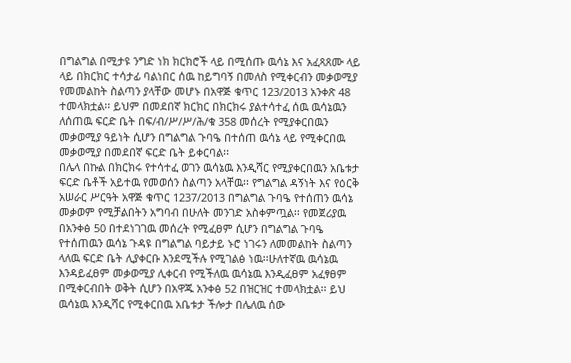በግልግል በሚታዩ ንግድ ነክ ክርክሮች ላይ በሚሰጡ ዉሳኔ እና አፈጻጸሙ ላይ ላይ በክርክር ተሳታፊ ባልነበር ሰዉ ከይግባኝ በመለስ የሚቀርብን መቃወሚያ የመመልከት ስልጣን ያላቸው መሆኑ በአዋጅ ቁጥር 123/2013 አንቀጽ 48 ተመላክቷል፡፡ ይህም በመደበኛ ክርክር በክርክሩ ያልተሳተፈ ሰዉ ዉሳኔዉን ለሰጠዉ ፍርድ ቤት በፍ/ብ/ሥ/ሥ/ሕ/ቁ 358 መሰረት የሚያቀርበዉን መቃወሚያ ዓይነት ሲሆን በግልግል ጉባዔ በተሰጠ ዉሳኔ ላይ የሚቀርበዉ መቃወሚያ በመደበኛ ፍርድ ቤት ይቀርባል፡፡
በሌላ በኩል በክርክሩ የተሳተፈ ወገን ዉሳኔዉ እንዲሻር የሚያቀርበዉን አቤቱታ ፍርድ ቤቶች አይተዉ የመወሰን ስልጣን አላቸዉ፡፡ የግልግል ዳኝነት እና የዕርቅ አሠራር ሥርዓት አዋጅ ቁጥር 1237/2013 በግልግል ጉባዔ የተሰጠን ዉሳኔ መቃወም የሚቻልበትን አግባብ በሁለት መንገድ አስቀምጧል፡፡ የመጀሪያዉ በአንቀፅ 50 በተደነገገዉ መሰረት የሚፈፀም ሲሆን በግልግል ጉባዔ የተሰጠዉን ዉሳኔ ጉዳዩ በግልግል ባይታይ ኑሮ ነገሩን ለመመልከት ስልጣን ላለዉ ፍርድ ቤት ሊያቀርቡ እንደሚችሉ የሚገልፅ ነዉ፡፡ሁለተኛዉ ዉሳኔዉ እንዳይፈፀም መቃወሚያ ሊቀርብ የሚችለዉ ዉሳኔዉ እንዲፈፀም አፈፃፀም በሚቀርብበት ወቅት ሲሆን በአዋጁ አንቀፅ 52 በዝርዝር ተመላክቷል፡፡ ይህ ዉሳኔዉ እንዲሻር የሚቀርበዉ አቤቱታ ችሎታ በሌለዉ ሰው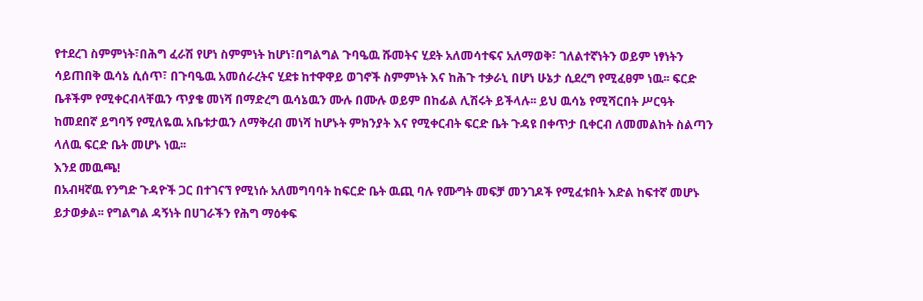የተደረገ ስምምነት፣በሕግ ፈራሽ የሆነ ስምምነት ከሆነ፣በግልግል ጉባዔዉ ሹመትና ሂደት አለመሳተፍና አለማወቅ፣ ገለልተኛነትን ወይም ነፃነትን ሳይጠበቅ ዉሳኔ ሲሰጥ፣ በጉባዔዉ አመሰራረትና ሂደቱ ከተዋዋይ ወገኖች ስምምነት እና ከሕጉ ተቃራኒ በሆነ ሁኔታ ሲደረግ የሚፈፀም ነዉ፡፡ ፍርድ ቤቶችም የሚቀርብላቸዉን ጥያቄ መነሻ በማድረግ ዉሳኔዉን ሙሉ በሙሉ ወይም በከፊል ሊሽሩት ይችላሉ፡፡ ይህ ዉሳኔ የሚሻርበት ሥርዓት ከመደበኛ ይግባኝ የሚለዬዉ አቤቱታዉን ለማቅረብ መነሻ ከሆኑት ምክንያት እና የሚቀርብት ፍርድ ቤት ጉዳዩ በቀጥታ ቢቀርብ ለመመልከት ስልጣን ላለዉ ፍርድ ቤት መሆኑ ነዉ፡፡
እንደ መዉጫ!
በአብዛኛዉ የንግድ ጉዳዮች ጋር በተገናኘ የሚነሱ አለመግባባት ከፍርድ ቤት ዉጪ ባሉ የሙግት መፍቻ መንገዶች የሚፈቱበት እድል ከፍተኛ መሆኑ ይታወቃል፡፡ የግልግል ዳኝነት በሀገራችን የሕግ ማዕቀፍ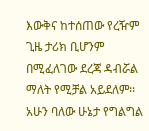እውቅና ከተሰጠው የረዥም ጊዜ ታሪክ ቢሆንም በሚፈለገው ደረጃ ዳብሯል ማለት የሚቻል አይደለም፡፡ አሁን ባለው ሁኔታ የግልግል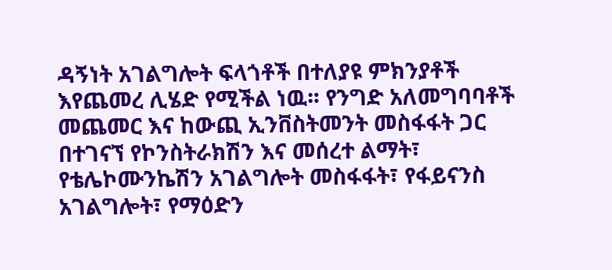ዳኝነት አገልግሎት ፍላጎቶች በተለያዩ ምክንያቶች እየጨመረ ሊሄድ የሚችል ነዉ፡፡ የንግድ አለመግባባቶች መጨመር እና ከውጪ ኢንቨስትመንት መስፋፋት ጋር በተገናኘ የኮንስትራክሽን እና መሰረተ ልማት፣ የቴሌኮሙንኬሽን አገልግሎት መስፋፋት፣ የፋይናንስ አገልግሎት፣ የማዕድን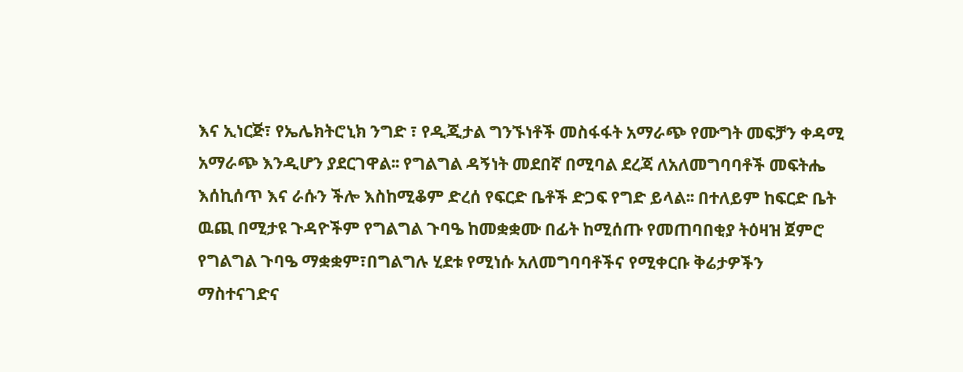እና ኢነርጅ፣ የኤሌክትሮኒክ ንግድ ፣ የዲጂታል ግንኙነቶች መስፋፋት አማራጭ የሙግት መፍቻን ቀዳሚ አማራጭ እንዲሆን ያደርገዋል፡፡ የግልግል ዳኝነት መደበኛ በሚባል ደረጃ ለአለመግባባቶች መፍትሔ እሰኪሰጥ እና ራሱን ችሎ እስከሚቆም ድረሰ የፍርድ ቤቶች ድጋፍ የግድ ይላል፡፡ በተለይም ከፍርድ ቤት ዉጪ በሚታዩ ጉዳዮችም የግልግል ጉባዔ ከመቋቋሙ በፊት ከሚሰጡ የመጠባበቂያ ትዕዛዝ ጀምሮ የግልግል ጉባዔ ማቋቋም፣በግልግሉ ሂደቱ የሚነሱ አለመግባባቶችና የሚቀርቡ ቅሬታዎችን ማስተናገድና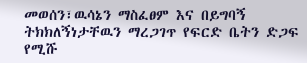መወሰን፣ዉሳኔን ማስፈፀም እና በይግባኝ ትክክለኝነታቸዉን ማረጋገጥ የፍርድ ቤትን ድጋፍ የሚሹ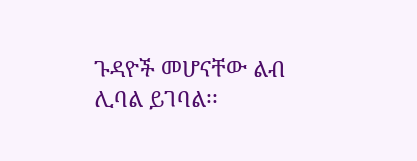ጉዳዮች መሆናቸው ልብ ሊባል ይገባል፡፡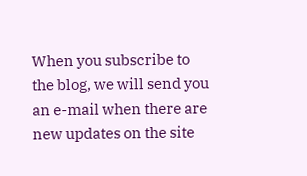When you subscribe to the blog, we will send you an e-mail when there are new updates on the site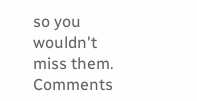so you wouldn't miss them.
Comments